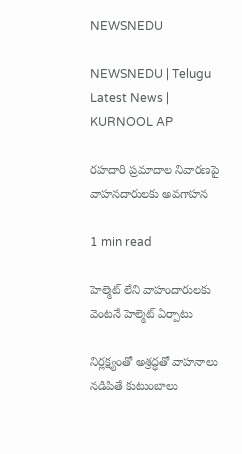NEWSNEDU

NEWSNEDU | Telugu Latest News | KURNOOL AP

రహదారి ప్రమాదాల నివారణపై వాహనదారులకు అవగాహన

1 min read

హెల్మెట్ లేని వాహందారులకు వెంటనే హెల్మెట్ ఏర్పాటు

నిర్లక్ష్యంతో అశ్రద్ధతో వాహనాలు నడిపితే కుటుంబాలు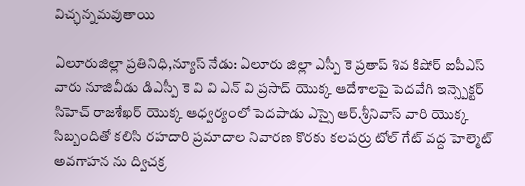విచ్ఛన్నమవుతాయి

ఏలూరుజిల్లా ప్రతినిధి,న్యూస్ నేడు: ఏలూరు జిల్లా ఎస్పీ కె ప్రతాప్ శివ కిషోర్ ఐపీఎస్ వారు నూజివీడు డిఎస్పీ కె వి వి ఎన్ వి ప్రసాద్ యొక్క ఆదేశాలపై పెదవేగి ఇన్స్పెక్టర్ సిహెచ్ రాజశేఖర్ యొక్క ఆధ్వర్యంలో పెదపాడు ఎస్సై ఆర్.శ్రీనివాస్ వారి యొక్క సిబ్బందితో కలిసి రహదారి ప్రమాదాల నివారణ కొరకు కలపర్రు టోల్ గేట్ వద్ద హెల్మెట్ అవగాహన ను ద్విచక్ర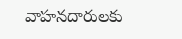వాహనదారులకు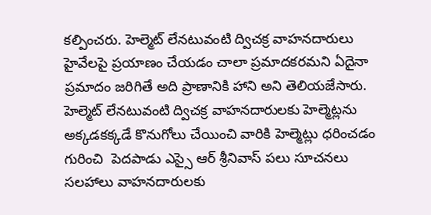కల్పించరు. హెల్మెట్ లేనటువంటి ద్విచక్ర వాహనదారులు హైవేలపై ప్రయాణం చేయడం చాలా ప్రమాదకరమని ఏదైనా ప్రమాదం జరిగితే అది ప్రాణానికి హాని అని తెలియజేసారు. హెల్మెట్ లేనటువంటి ద్విచక్ర వాహనదారులకు హెల్మెట్లను అక్కడకక్కడే కొనుగోలు చేయించి వారికి హెల్మెట్లు ధరించడం గురించి  పెదపాడు ఎస్సై ఆర్ శ్రీనివాస్ పలు సూచనలు సలహాలు వాహనదారులకు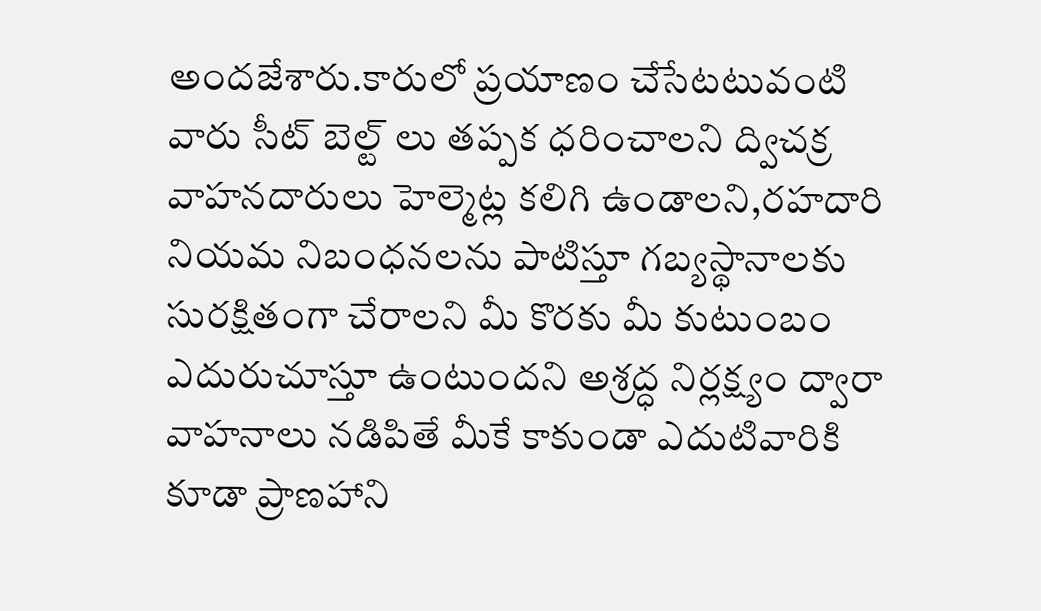అందజేశారు.కారులో ప్రయాణం చేసేటటువంటి వారు సీట్ బెల్ట్ లు తప్పక ధరించాలని ద్విచక్ర వాహనదారులు హెల్మెట్ల కలిగి ఉండాలని,రహదారి నియమ నిబంధనలను పాటిస్తూ గబ్యస్థానాలకు సురక్షితంగా చేరాలని మీ కొరకు మీ కుటుంబం ఎదురుచూస్తూ ఉంటుందని అశ్రద్ధ నిర్లక్ష్యం ద్వారా వాహనాలు నడిపితే మీకే కాకుండా ఎదుటివారికి కూడా ప్రాణహాని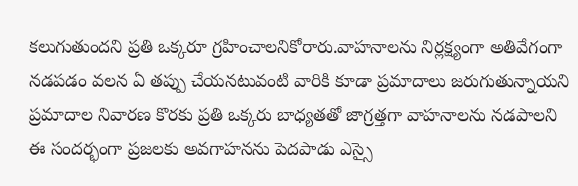కలుగుతుందని ప్రతి ఒక్కరూ గ్రహించాలనికోరారు.వాహనాలను నిర్లక్ష్యంగా అతివేగంగా నడపడం వలన ఏ తప్పు చేయనటువంటి వారికి కూడా ప్రమాదాలు జరుగుతున్నాయని ప్రమాదాల నివారణ కొరకు ప్రతి ఒక్కరు బాధ్యతతో జాగ్రత్తగా వాహనాలను నడపాలని ఈ సందర్భంగా ప్రజలకు అవగాహనను పెదపాడు ఎస్సై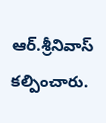ఆర్.శ్రీనివాస్ కల్పించారు.